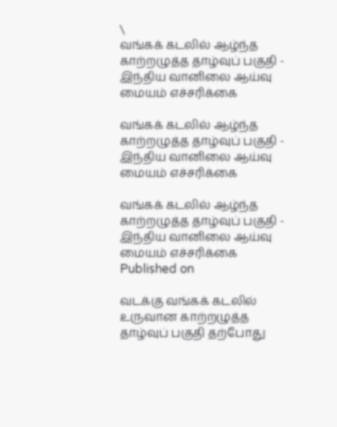\
வங்கக் கடலில் ஆழ்ந்த காற்றழுத்த தாழ்வுப் பகுதி - இந்திய வானிலை ஆய்வு மையம் எச்சரிக்கை

வங்கக் கடலில் ஆழ்ந்த காற்றழுத்த தாழ்வுப் பகுதி - இந்திய வானிலை ஆய்வு மையம் எச்சரிக்கை

வங்கக் கடலில் ஆழ்ந்த காற்றழுத்த தாழ்வுப் பகுதி - இந்திய வானிலை ஆய்வு மையம் எச்சரிக்கை
Published on

வடக்கு வங்கக் கடலில் உருவான காற்றழுத்த தாழ்வுப் பகுதி தற்போது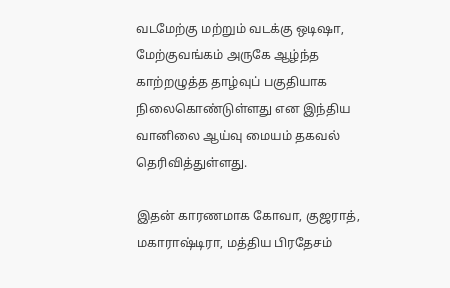வடமேற்கு மற்றும் வடக்கு ஒடிஷா, மேற்குவங்கம் அருகே ஆழ்ந்த காற்றழுத்த தாழ்வுப் பகுதியாக நிலைகொண்டுள்ளது என இந்திய வானிலை ஆய்வு மையம் தகவல் தெரிவித்துள்ளது.

இதன் காரணமாக கோவா, குஜராத், மகாராஷ்டிரா, மத்திய பிரதேசம்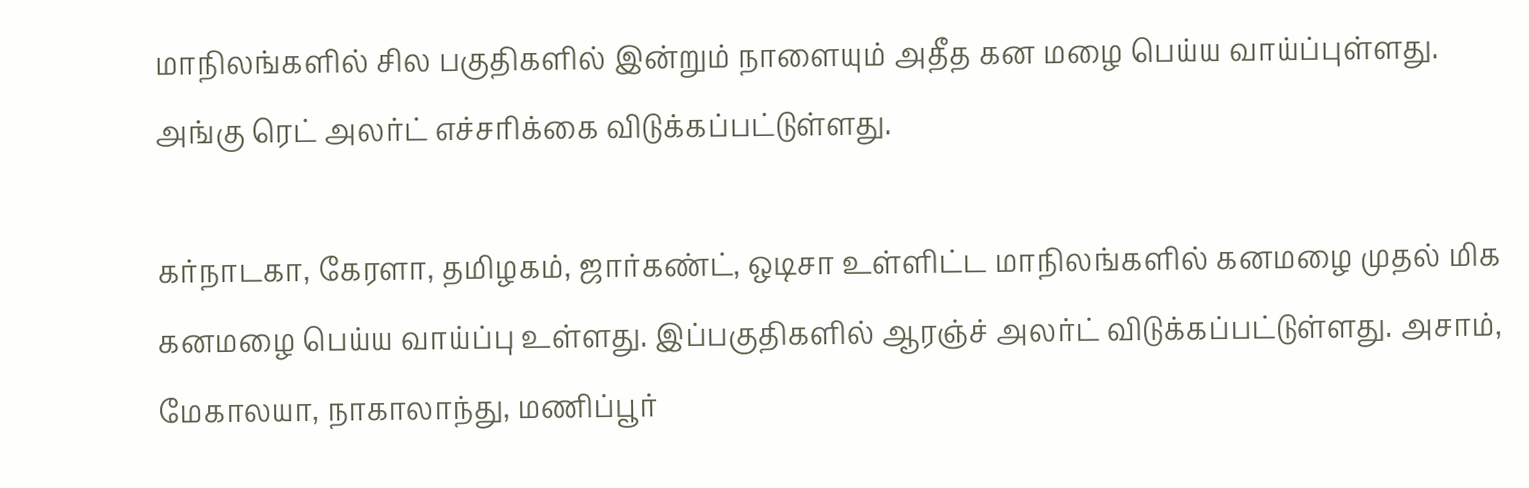மாநிலங்களில் சில பகுதிகளில் இன்றும் நாளையும் அதீத கன மழை பெய்ய வாய்ப்புள்ளது. அங்கு ரெட் அலர்ட் எச்சரிக்கை விடுக்கப்பட்டுள்ளது.

கர்நாடகா, கேரளா, தமிழகம், ஜார்கண்ட், ஒடிசா உள்ளிட்ட மாநிலங்களில் கனமழை முதல் மிக கனமழை பெய்ய வாய்ப்பு உள்ளது. இப்பகுதிகளில் ஆரஞ்ச் அலர்ட் விடுக்கப்பட்டுள்ளது. அசாம், மேகாலயா, நாகாலாந்து, மணிப்பூர்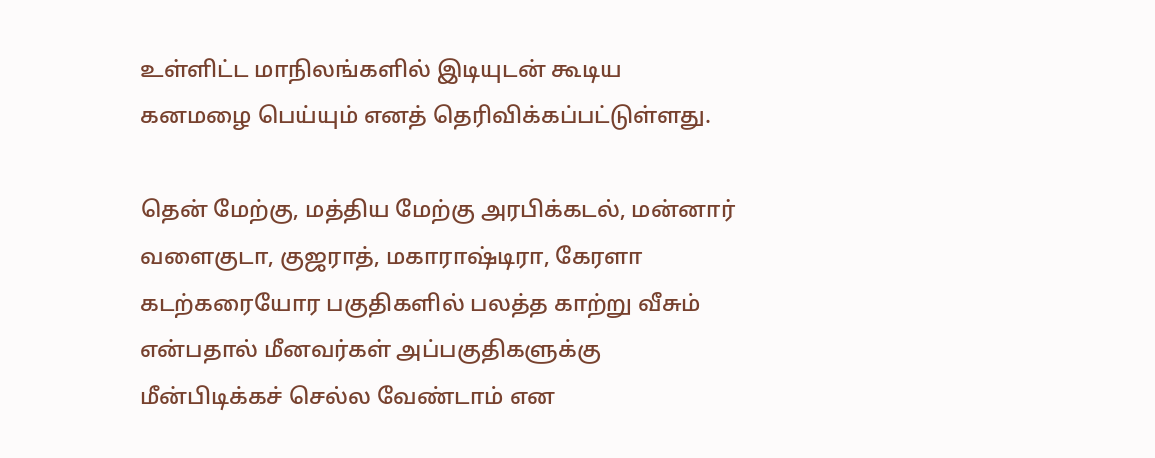உள்ளிட்ட மாநிலங்களில் இடியுடன் கூடிய கனமழை பெய்யும் எனத் தெரிவிக்கப்பட்டுள்ளது.

தென் மேற்கு, மத்திய மேற்கு அரபிக்கடல், மன்னார் வளைகுடா, குஜராத், மகாராஷ்டிரா, கேரளா கடற்கரையோர பகுதிகளில் பலத்த காற்று வீசும் என்பதால் மீனவர்கள் அப்பகுதிகளுக்கு மீன்பிடிக்கச் செல்ல வேண்டாம் என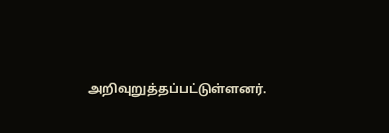அறிவுறுத்தப்பட்டுள்ளனர்.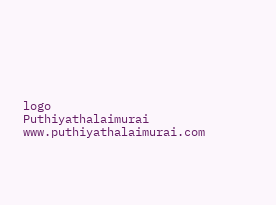logo
Puthiyathalaimurai
www.puthiyathalaimurai.com